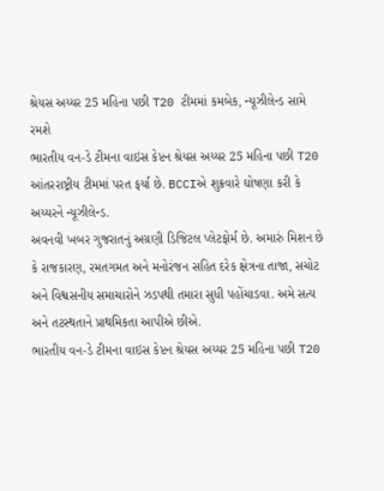શ્રેયસ અય્યર 25 મહિના પછી T20 ટીમમાં કમબેક, ન્યૂઝીલેન્ડ સામે રમશે
ભારતીય વન-ડે ટીમના વાઇસ કેપ્ટન શ્રેયસ અય્યર 25 મહિના પછી T20 આંતરરાષ્ટ્રીય ટીમમાં પરત ફર્યા છે. BCCIએ શુક્રવારે ઘોષણા કરી કે અય્યરને ન્યૂઝીલેન્ડ.
અવનવી ખબર ગુજરાતનું અગ્રણી ડિજિટલ પ્લેટફોર્મ છે. અમારું મિશન છે કે રાજકારણ, રમતગમત અને મનોરંજન સહિત દરેક ક્ષેત્રના તાજા, સચોટ અને વિશ્વસનીય સમાચારોને ઝડપથી તમારા સુધી પહોંચાડવા. અમે સત્ય અને તટસ્થતાને પ્રાથમિકતા આપીએ છીએ.
ભારતીય વન-ડે ટીમના વાઇસ કેપ્ટન શ્રેયસ અય્યર 25 મહિના પછી T20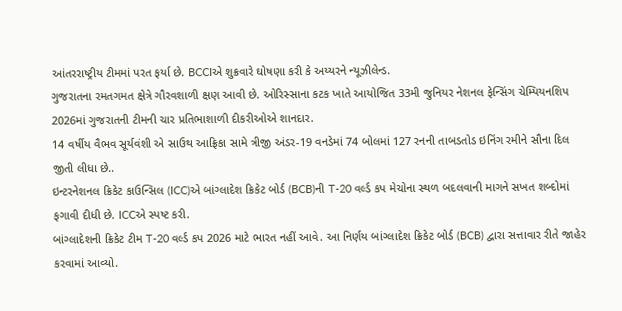આંતરરાષ્ટ્રીય ટીમમાં પરત ફર્યા છે. BCCIએ શુક્રવારે ઘોષણા કરી કે અય્યરને ન્યૂઝીલેન્ડ.
ગુજરાતના રમતગમત ક્ષેત્રે ગૌરવશાળી ક્ષણ આવી છે. ઓરિસ્સાના કટક ખાતે આયોજિત 33મી જુનિયર નેશનલ ફેન્સિંગ ચેમ્પિયનશિપ 2026માં ગુજરાતની ટીમની ચાર પ્રતિભાશાળી દીકરીઓએ શાનદાર.
14 વર્ષીય વૈભવ સૂર્યવંશી એ સાઉથ આફ્રિકા સામે ત્રીજી અંડર-19 વનડેમાં 74 બોલમાં 127 રનની તાબડતોડ ઇનિંગ રમીને સૌના દિલ જીતી લીધા છે..
ઇન્ટરનેશનલ ક્રિકેટ કાઉન્સિલ (ICC)એ બાંગ્લાદેશ ક્રિકેટ બોર્ડ (BCB)ની T-20 વર્લ્ડ કપ મેચોના સ્થળ બદલવાની માગને સખત શબ્દોમાં ફગાવી દીધી છે. ICCએ સ્પષ્ટ કરી.
બાંગ્લાદેશની ક્રિકેટ ટીમ T-20 વર્લ્ડ કપ 2026 માટે ભારત નહીં આવે. આ નિર્ણય બાંગ્લાદેશ ક્રિકેટ બોર્ડ (BCB) દ્વારા સત્તાવાર રીતે જાહેર કરવામાં આવ્યો.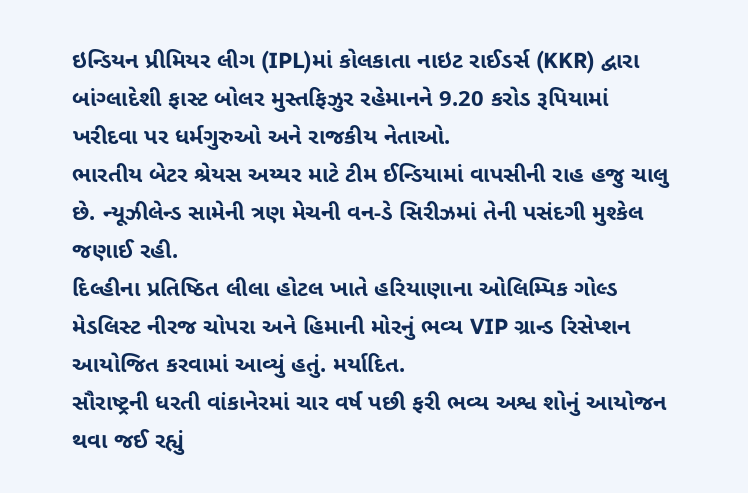ઇન્ડિયન પ્રીમિયર લીગ (IPL)માં કોલકાતા નાઇટ રાઈડર્સ (KKR) દ્વારા બાંગ્લાદેશી ફાસ્ટ બોલર મુસ્તફિઝુર રહેમાનને 9.20 કરોડ રૂપિયામાં ખરીદવા પર ધર્મગુરુઓ અને રાજકીય નેતાઓ.
ભારતીય બેટર શ્રેયસ અય્યર માટે ટીમ ઈન્ડિયામાં વાપસીની રાહ હજુ ચાલુ છે. ન્યૂઝીલેન્ડ સામેની ત્રણ મેચની વન-ડે સિરીઝમાં તેની પસંદગી મુશ્કેલ જણાઈ રહી.
દિલ્હીના પ્રતિષ્ઠિત લીલા હોટલ ખાતે હરિયાણાના ઓલિમ્પિક ગોલ્ડ મેડલિસ્ટ નીરજ ચોપરા અને હિમાની મોરનું ભવ્ય VIP ગ્રાન્ડ રિસેપ્શન આયોજિત કરવામાં આવ્યું હતું. મર્યાદિત.
સૌરાષ્ટ્રની ધરતી વાંકાનેરમાં ચાર વર્ષ પછી ફરી ભવ્ય અશ્વ શોનું આયોજન થવા જઈ રહ્યું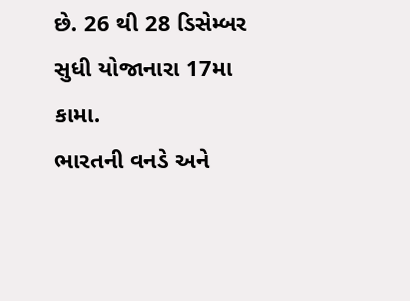છે. 26 થી 28 ડિસેમ્બર સુધી યોજાનારા 17મા કામા.
ભારતની વનડે અને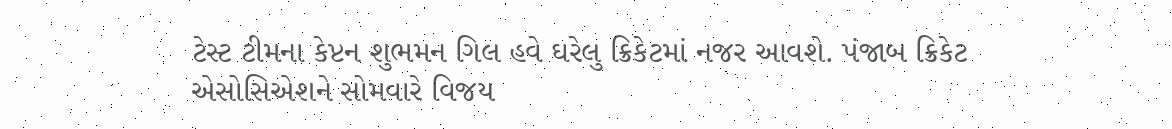ટેસ્ટ ટીમના કેપ્ટન શુભમન ગિલ હવે ઘરેલુ ક્રિકેટમાં નજર આવશે. પંજાબ ક્રિકેટ એસોસિએશને સોમવારે વિજય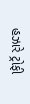હઝારે ટ્રોફી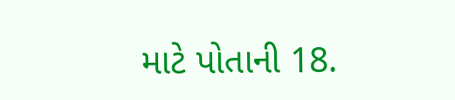માટે પોતાની 18.